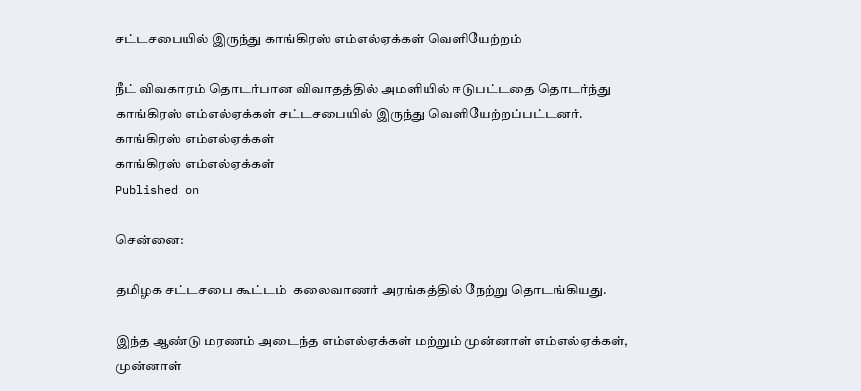சட்டசபையில் இருந்து காங்கிரஸ் எம்எல்ஏக்கள் வெளியேற்றம்

நீட் விவகாரம் தொடர்பான விவாதத்தில் அமளியில் ஈடுபட்டதை தொடர்ந்து காங்கிரஸ் எம்எல்ஏக்கள் சட்டசபையில் இருந்து வெளியேற்றப்பட்டனர்.
காங்கிரஸ் எம்எல்ஏக்கள்
காங்கிரஸ் எம்எல்ஏக்கள்
Published on

சென்னை:

தமிழக சட்டசபை கூட்டம்  கலைவாணர் அரங்கத்தில் நேற்று தொடங்கியது.

இந்த ஆண்டு மரணம் அடைந்த எம்எல்ஏக்கள் மற்றும் முன்னாள் எம்எல்ஏக்கள், முன்னாள்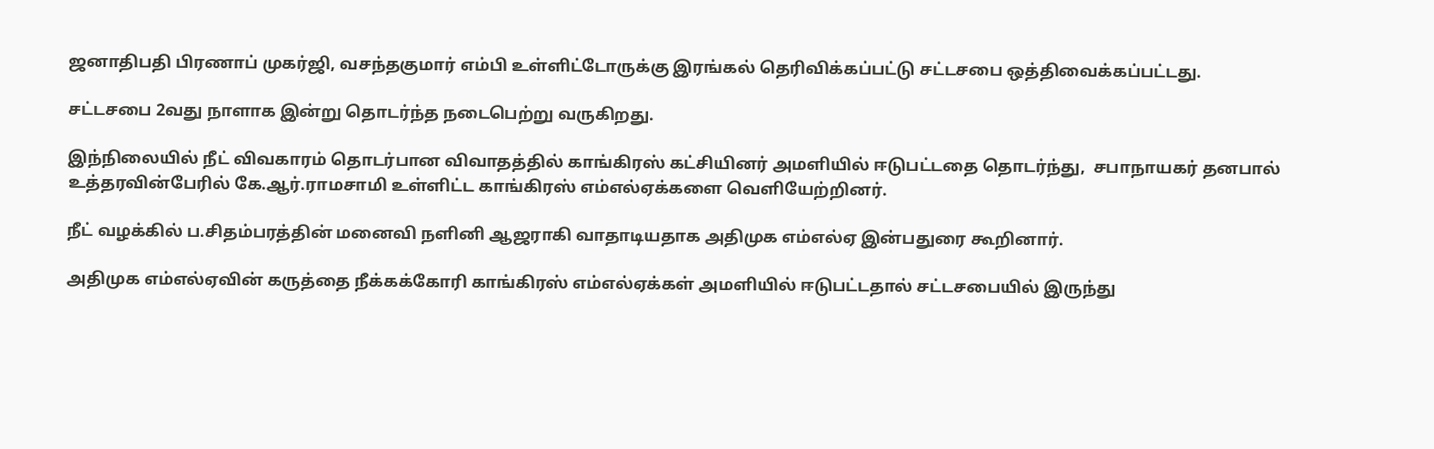ஜனாதிபதி பிரணாப் முகர்ஜி, வசந்தகுமார் எம்பி உள்ளிட்டோருக்கு இரங்கல் தெரிவிக்கப்பட்டு சட்டசபை ஒத்திவைக்கப்பட்டது.

சட்டசபை 2வது நாளாக இன்று தொடர்ந்த நடைபெற்று வருகிறது.

இந்நிலையில் நீட் விவகாரம் தொடர்பான விவாதத்தில் காங்கிரஸ் கட்சியினர் அமளியில் ஈடுபட்டதை தொடர்ந்து,  சபாநாயகர் தனபால் உத்தரவின்பேரில் கே.ஆர்.ராமசாமி உள்ளிட்ட காங்கிரஸ் எம்எல்ஏக்களை வெளியேற்றினர்.

நீட் வழக்கில் ப.சிதம்பரத்தின் மனைவி நளினி ஆஜராகி வாதாடியதாக அதிமுக எம்எல்ஏ இன்பதுரை கூறினார்.

அதிமுக எம்எல்ஏவின் கருத்தை நீக்கக்கோரி காங்கிரஸ் எம்எல்ஏக்கள் அமளியில் ஈடுபட்டதால் சட்டசபையில் இருந்து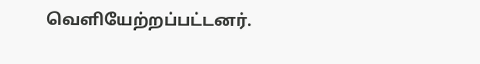வெளியேற்றப்பட்டனர்.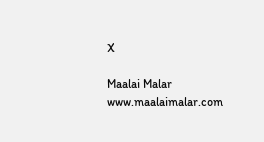X

Maalai Malar
www.maalaimalar.com